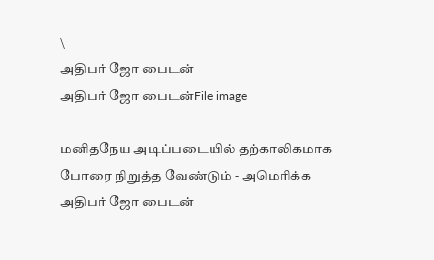\
அதிபர் ஜோ பைடன்
அதிபர் ஜோ பைடன்File image

மனிதநேய அடிப்படையில் தற்காலிகமாக போரை நிறுத்த வேண்டும் - அமெரிக்க அதிபர் ஜோ பைடன்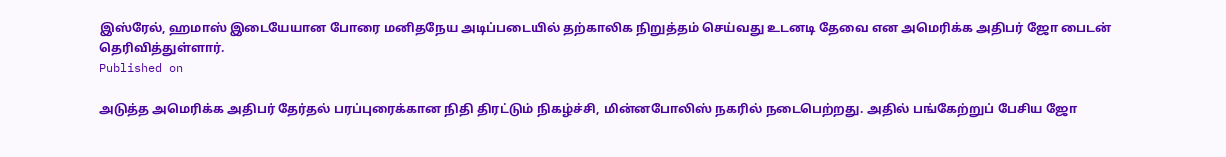இஸ்ரேல், ஹமாஸ் இடையேயான போரை மனிதநேய அடிப்படையில் தற்காலிக நிறுத்தம் செய்வது உடனடி தேவை என அமெரிக்க அதிபர் ஜோ பைடன் தெரிவித்துள்ளார்.
Published on

அடுத்த அமெரிக்க அதிபர் தேர்தல் பரப்புரைக்கான நிதி திரட்டும் நிகழ்ச்சி, மின்னபோலிஸ் நகரில் நடைபெற்றது. அதில் பங்கேற்றுப் பேசிய ஜோ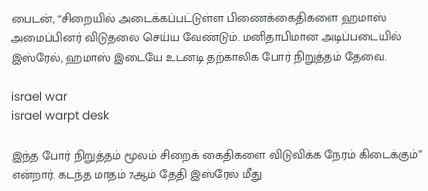பைடன், “சிறையில் அடைக்கப்பட்டுள்ள பிணைக்கைதிகளை ஹமாஸ் அமைப்பினர் விடுதலை செய்ய வேண்டும். மனிதாபிமான அடிப்படையில் இஸ்ரேல், ஹமாஸ் இடையே உடனடி தற்காலிக போர் நிறுத்தம் தேவை.

israel war
israel warpt desk

இந்த போர் நிறுத்தம் மூலம் சிறைக் கைதிகளை விடுவிக்க நேரம் கிடைக்கும்” என்றார். கடந்த மாதம் 7ஆம் தேதி இஸ்ரேல் மீது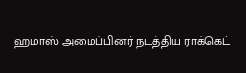ஹமாஸ் அமைப்பினர் நடத்திய ராக்கெட்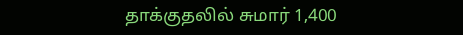தாக்குதலில் சுமார் 1,400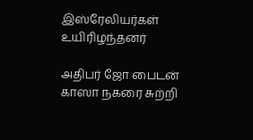இஸ்ரேலியர்கள் உயிரிழந்தனர்

அதிபர் ஜோ பைடன்
காஸா நகரை சுற்றி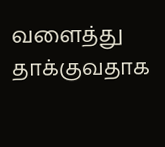வளைத்து தாக்குவதாக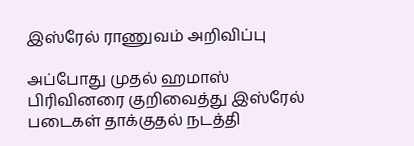இஸ்ரேல் ராணுவம் அறிவிப்பு

அப்போது முதல் ஹமாஸ் பிரிவினரை குறிவைத்து இஸ்ரேல் படைகள் தாக்குதல் நடத்தி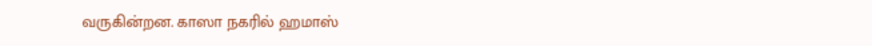வருகின்றன. காஸா நகரில் ஹமாஸ்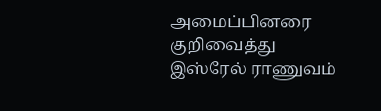அமைப்பினரை குறிவைத்து இஸ்ரேல் ராணுவம்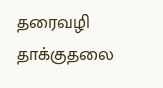தரைவழி தாக்குதலை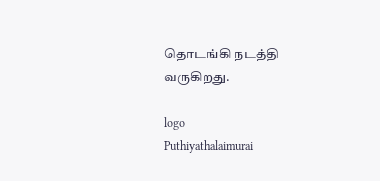தொடங்கி நடத்தி வருகிறது.

logo
Puthiyathalaimurai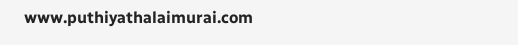www.puthiyathalaimurai.com